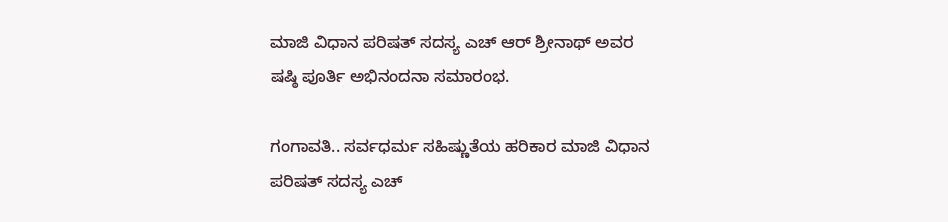ಮಾಜಿ ವಿಧಾನ ಪರಿಷತ್ ಸದಸ್ಯ ಎಚ್ ಆರ್ ಶ್ರೀನಾಥ್ ಅವರ ಷಷ್ಠಿ ಪೂರ್ತಿ ಅಭಿನಂದನಾ ಸಮಾರಂಭ.

ಗಂಗಾವತಿ.. ಸರ್ವಧರ್ಮ ಸಹಿಷ್ಣುತೆಯ ಹರಿಕಾರ ಮಾಜಿ ವಿಧಾನ ಪರಿಷತ್ ಸದಸ್ಯ ಎಚ್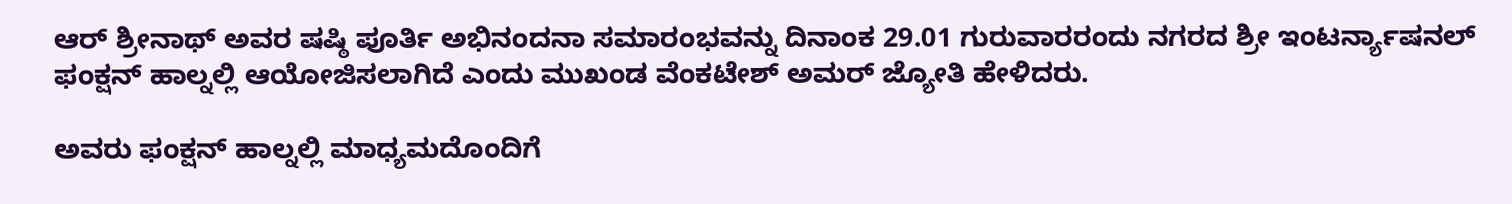ಆರ್ ಶ್ರೀನಾಥ್ ಅವರ ಷಷ್ಠಿ ಪೂರ್ತಿ ಅಭಿನಂದನಾ ಸಮಾರಂಭವನ್ನು ದಿನಾಂಕ 29.01 ಗುರುವಾರರಂದು ನಗರದ ಶ್ರೀ ಇಂಟರ್ನ್ಯಾಷನಲ್ ಫಂಕ್ಷನ್ ಹಾಲ್ನಲ್ಲಿ ಆಯೋಜಿಸಲಾಗಿದೆ ಎಂದು ಮುಖಂಡ ವೆಂಕಟೇಶ್ ಅಮರ್ ಜ್ಯೋತಿ ಹೇಳಿದರು.

ಅವರು ಫಂಕ್ಷನ್ ಹಾಲ್ನಲ್ಲಿ ಮಾಧ್ಯಮದೊಂದಿಗೆ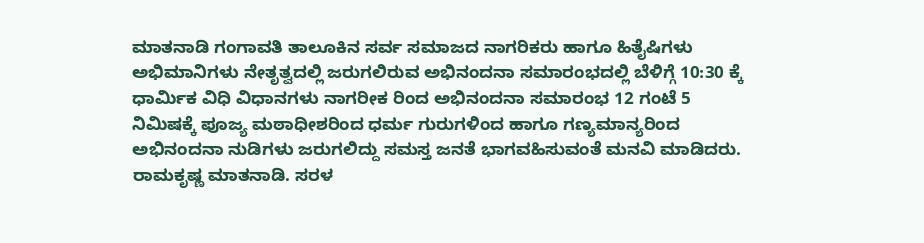ಮಾತನಾಡಿ ಗಂಗಾವತಿ ತಾಲೂಕಿನ ಸರ್ವ ಸಮಾಜದ ನಾಗರಿಕರು ಹಾಗೂ ಹಿತೈಷಿಗಳು ಅಭಿಮಾನಿಗಳು ನೇತೃತ್ವದಲ್ಲಿ ಜರುಗಲಿರುವ ಅಭಿನಂದನಾ ಸಮಾರಂಭದಲ್ಲಿ ಬೆಳಿಗ್ಗೆ 10:30 ಕ್ಕೆ ಧಾರ್ಮಿಕ ವಿಧಿ ವಿಧಾನಗಳು ನಾಗರೀಕ ರಿಂದ ಅಭಿನಂದನಾ ಸಮಾರಂಭ 12 ಗಂಟೆ 5 ನಿಮಿಷಕ್ಕೆ ಪೂಜ್ಯ ಮಠಾಧೀಶರಿಂದ ಧರ್ಮ ಗುರುಗಳಿಂದ ಹಾಗೂ ಗಣ್ಯಮಾನ್ಯರಿಂದ ಅಭಿನಂದನಾ ನುಡಿಗಳು ಜರುಗಲಿದ್ದು ಸಮಸ್ತ ಜನತೆ ಭಾಗವಹಿಸುವಂತೆ ಮನವಿ ಮಾಡಿದರು. ರಾಮಕೃಷ್ಣ ಮಾತನಾಡಿ. ಸರಳ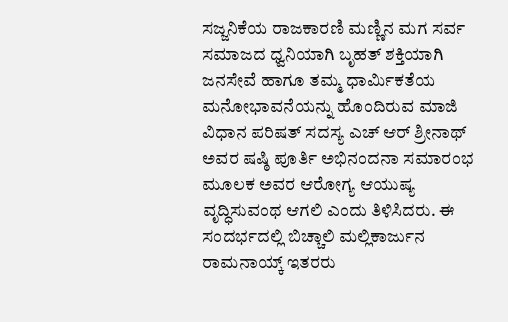ಸಜ್ಜನಿಕೆಯ ರಾಜಕಾರಣಿ ಮಣ್ಣಿನ ಮಗ ಸರ್ವ ಸಮಾಜದ ಧ್ವನಿಯಾಗಿ ಬೃಹತ್ ಶಕ್ತಿಯಾಗಿ ಜನಸೇವೆ ಹಾಗೂ ತಮ್ಮ ಧಾರ್ಮಿಕತೆಯ ಮನೋಭಾವನೆಯನ್ನು ಹೊಂದಿರುವ ಮಾಜಿ ವಿಧಾನ ಪರಿಷತ್ ಸದಸ್ಯ ಎಚ್ ಆರ್ ಶ್ರೀನಾಥ್ ಅವರ ಷಷ್ಠಿ ಪೂರ್ತಿ ಅಭಿನಂದನಾ ಸಮಾರಂಭ ಮೂಲಕ ಅವರ ಆರೋಗ್ಯ ಆಯುಷ್ಯ ವೃದ್ಧಿಸುವಂಥ ಆಗಲಿ ಎಂದು ತಿಳಿಸಿದರು. ಈ ಸಂದರ್ಭದಲ್ಲಿ ಬಿಚ್ಚಾಲಿ ಮಲ್ಲಿಕಾರ್ಜುನ ರಾಮನಾಯ್ಕ್ ಇತರರು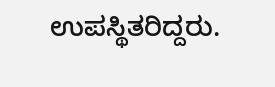ಉಪಸ್ಥಿತರಿದ್ದರು.